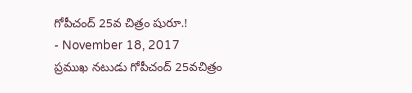గోపీచంద్ 25వ చిత్రం షురూ.!
- November 18, 2017
ప్రముఖ నటుడు గోపీచంద్ 25వచిత్రం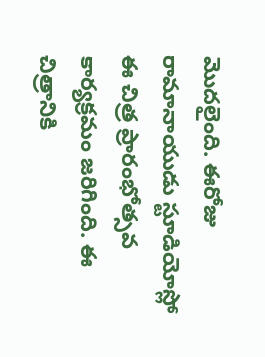మొదలైంది. ఈరోజు రామానాయుడు స్టూడియోస్లో ఈ చిత్ర ప్రారంభోత్సవ కార్యక్రమం జరిగింది. ఈ చిత్రానికి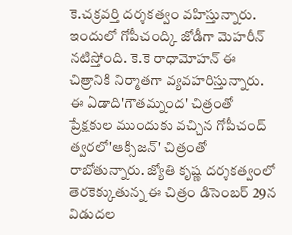కె.చక్రవర్తి దర్శకత్వం వహిస్తున్నారు. ఇందులో గోపీచంద్కి జోడీగా మెహరీన్ నటిస్తోంది. కె.కె రాధామోహన్ ఈ చిత్రానికి నిర్మాతగా వ్యవహరిస్తున్నారు. ఈ ఏడాది'గౌతమ్నంద' చిత్రంతో ప్రేక్షకుల ముందుకు వచ్చిన గోపీచంద్ త్వరలో'ఆక్సిజన్' చిత్రంతో రాబోతున్నారు. జ్యోతి కృష్ణ దర్శకత్వంలో తెరకెక్కుతున్న ఈ చిత్రం డిసెంబర్ 29న విడుదల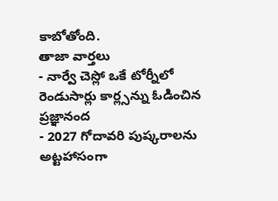కాబోతోంది.
తాజా వార్తలు
- నార్వే చెస్లో ఒకే టోర్నీలో రెండుసార్లు కార్ల్సన్ను ఓడించిన ప్రజ్ఞానంద
- 2027 గోదావరి పుష్కరాలను అట్టహాసంగా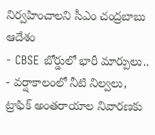నిర్వహించాలని సీఎం చంద్రబాబు ఆదేశం
- CBSE బోర్డులో భారీ మార్పులు..
- వర్షాకాలంలో నీటి నిల్వలు, ట్రాఫిక్ అంతరాయాల నివారణకు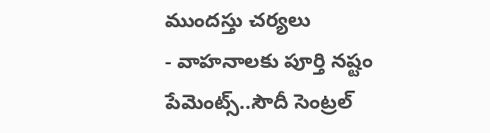ముందస్తు చర్యలు
- వాహనాలకు పూర్తి నష్టం పేమెంట్స్..సౌదీ సెంట్రల్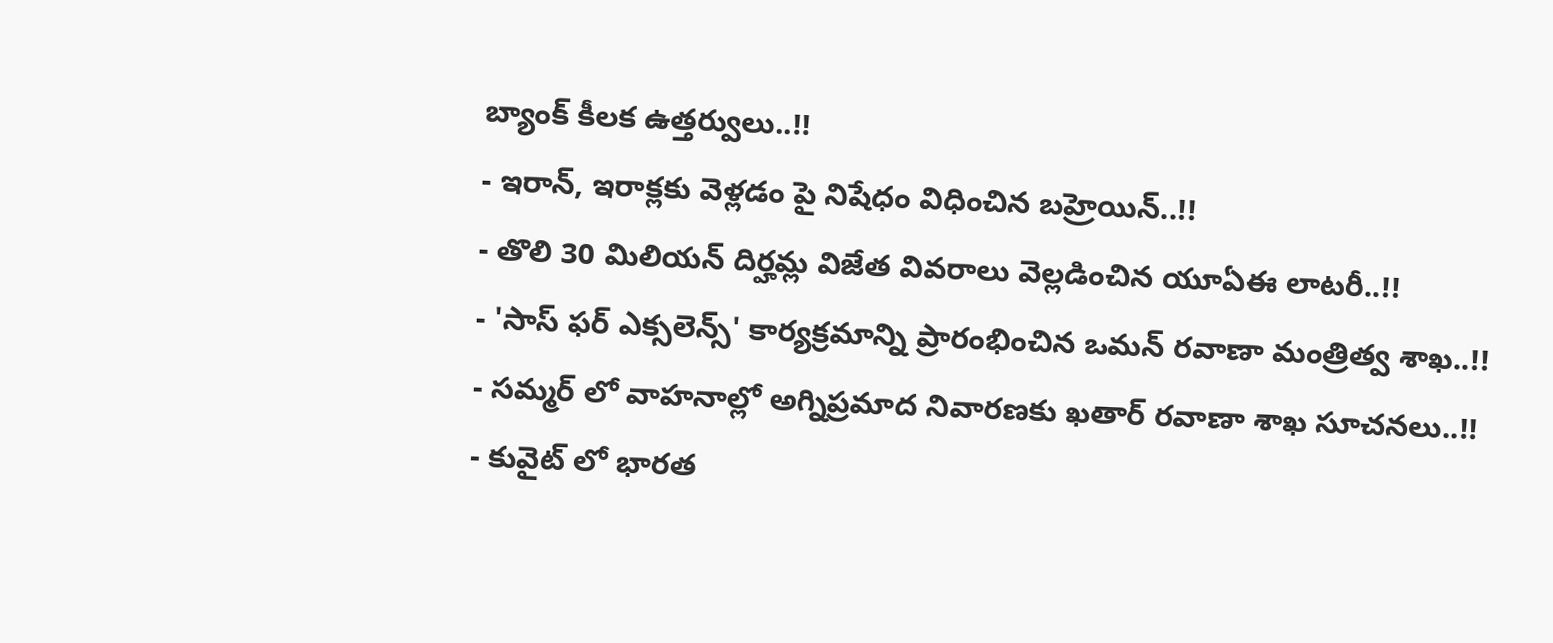బ్యాంక్ కీలక ఉత్తర్వులు..!!
- ఇరాన్, ఇరాక్లకు వెళ్లడం పై నిషేధం విధించిన బహ్రెయిన్..!!
- తొలి 30 మిలియన్ దిర్హమ్ల విజేత వివరాలు వెల్లడించిన యూఏఈ లాటరీ..!!
- 'సాస్ ఫర్ ఎక్సలెన్స్' కార్యక్రమాన్ని ప్రారంభించిన ఒమన్ రవాణా మంత్రిత్వ శాఖ..!!
- సమ్మర్ లో వాహనాల్లో అగ్నిప్రమాద నివారణకు ఖతార్ రవాణా శాఖ సూచనలు..!!
- కువైట్ లో భారత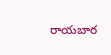రాయబార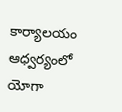కార్యాలయం ఆధ్వర్యంలో యోగా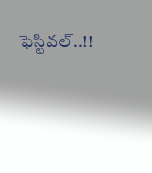ఫెస్టివల్..!!